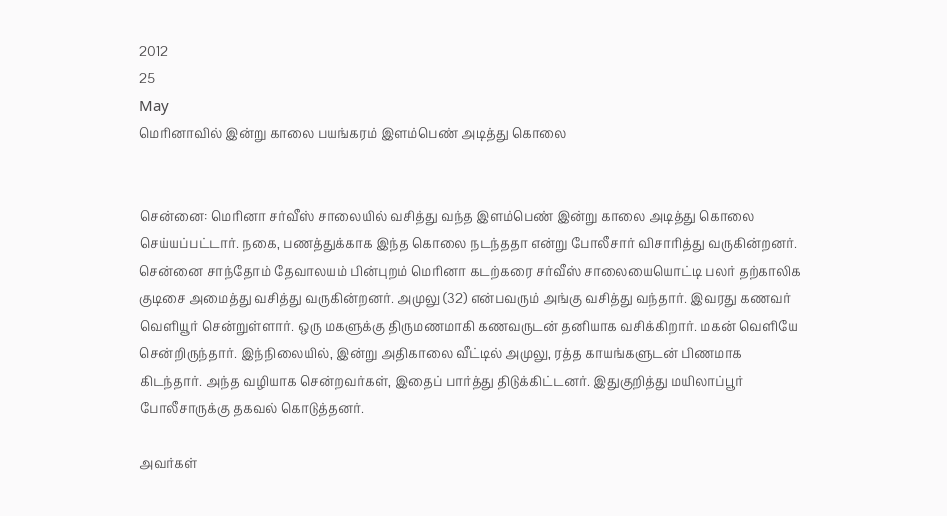2012
25
May
மெரினாவில் இன்று காலை பயங்கரம் இளம்பெண் அடித்து கொலை


சென்னை: மெரினா சர்வீஸ் சாலையில் வசித்து வந்த இளம்பெண் இன்று காலை அடித்து கொலை செய்யப்பட்டார். நகை, பணத்துக்காக இந்த கொலை நடந்ததா என்று போலீசார் விசாரித்து வருகின்றனர். சென்னை சாந்தோம் தேவாலயம் பின்புறம் மெரினா கடற்கரை சர்வீஸ் சாலையையொட்டி பலர் தற்காலிக குடிசை அமைத்து வசித்து வருகின்றனர். அமுலு (32) என்பவரும் அங்கு வசித்து வந்தார். இவரது கணவர் வெளியூர் சென்றுள்ளார். ஒரு மகளுக்கு திருமணமாகி கணவருடன் தனியாக வசிக்கிறார். மகன் வெளியே சென்றிருந்தார். இந்நிலையில், இன்று அதிகாலை வீட்டில் அமுலு, ரத்த காயங்களுடன் பிணமாக கிடந்தார். அந்த வழியாக சென்றவர்கள், இதைப் பார்த்து திடுக்கிட்டனர். இதுகுறித்து மயிலாப்பூர் போலீசாருக்கு தகவல் கொடுத்தனர்.

அவர்கள்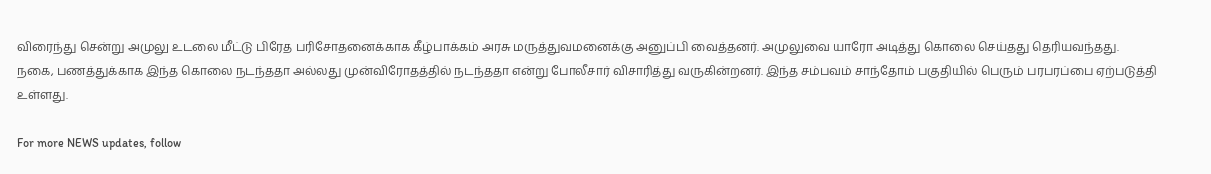விரைந்து சென்று அமுலு உடலை மீட்டு பிரேத பரிசோதனைக்காக கீழ்பாக்கம் அரசு மருத்துவமனைக்கு அனுப்பி வைத்தனர். அமுலுவை யாரோ அடித்து கொலை செய்தது தெரியவந்தது. நகை, பணத்துக்காக இந்த கொலை நடந்ததா அல்லது முன்விரோதத்தில் நடந்ததா என்று போலீசார் விசாரித்து வருகின்றனர். இந்த சம்பவம் சாந்தோம் பகுதியில் பெரும் பரபரப்பை ஏற்படுத்தி உள்ளது.

For more NEWS updates, follow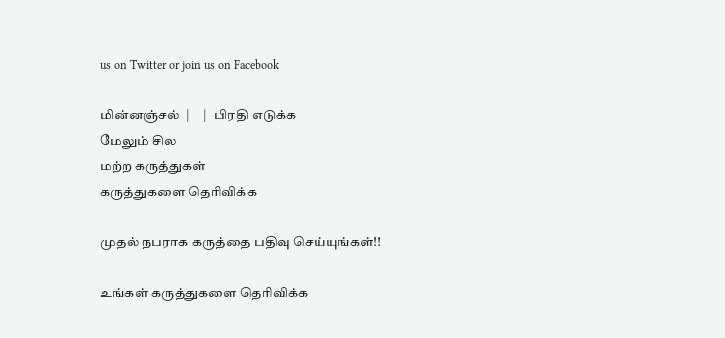us on Twitter or join us on Facebook

மின்னஞ்சல்  |     |   பிரதி எடுக்க
மேலும் சில
மற்ற கருத்துகள்
கருத்துகளை தெரிவிக்க

முதல் நபராக கருத்தை பதிவு செய்யுங்கள்!!

உங்கள் கருத்துகளை தெரிவிக்க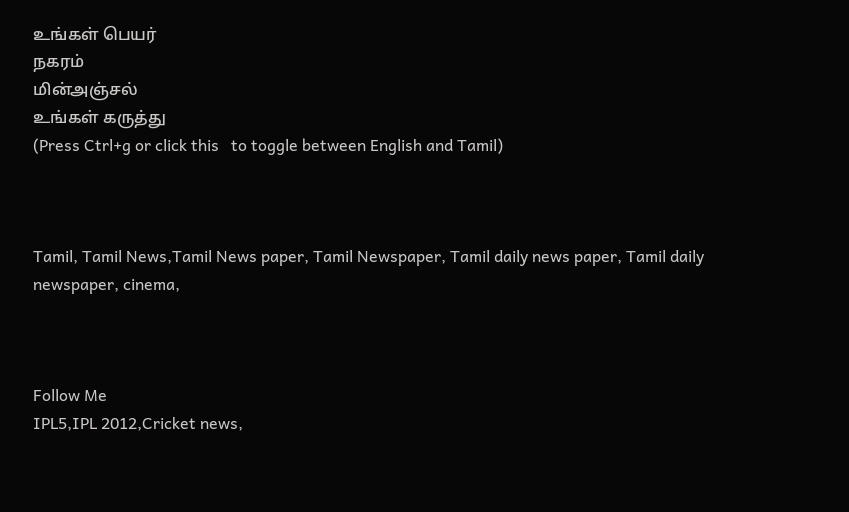உங்கள் பெயர்
நகரம்
மின்அஞ்சல்
உங்கள் கருத்து
(Press Ctrl+g or click this   to toggle between English and Tamil)



Tamil, Tamil News,Tamil News paper, Tamil Newspaper, Tamil daily news paper, Tamil daily newspaper, cinema,



Follow Me
IPL5,IPL 2012,Cricket news,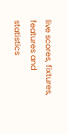live scores, fixtures, features and statistics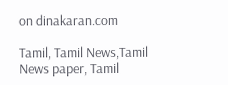on dinakaran.com

Tamil, Tamil News,Tamil News paper, Tamil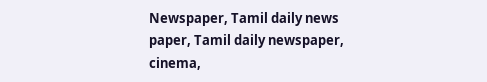Newspaper, Tamil daily news paper, Tamil daily newspaper, cinema,